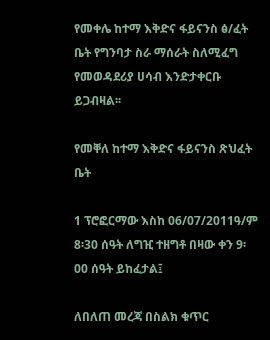የመቀሌ ከተማ እቅድና ፋይናንስ ፅ/ፈት ቤት የግንባታ ስራ ማሰራት ስለሚፈግ የመወዳደሪያ ሀሳብ እንድታቀርቡ ይጋብዛል፡፡

የመቐለ ከተማ እቅድና ፋይናንስ ጽህፈት ቤት

1 ፕሮፎርማው እስከ 06/07/2011ዓ/ም 8፡30 ሰዓት ለግዢ ተዘግቶ በዛው ቀን 9፡00 ሰዓት ይከፈታል፤

ለበለጠ መረጃ በስልክ ቁጥር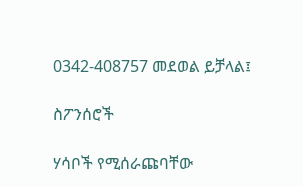0342-408757 መደወል ይቻላል፤

ስፖንሰሮች

ሃሳቦች የሚሰራጩባቸው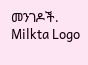መንገዶች.
Milkta Logo